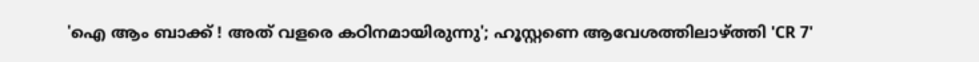'ഐ ആം ബാക്ക് ! അത് വളരെ കഠിനമായിരുന്നു'; ഹൂസ്റ്റണെ ആവേശത്തിലാഴ്ത്തി 'CR 7'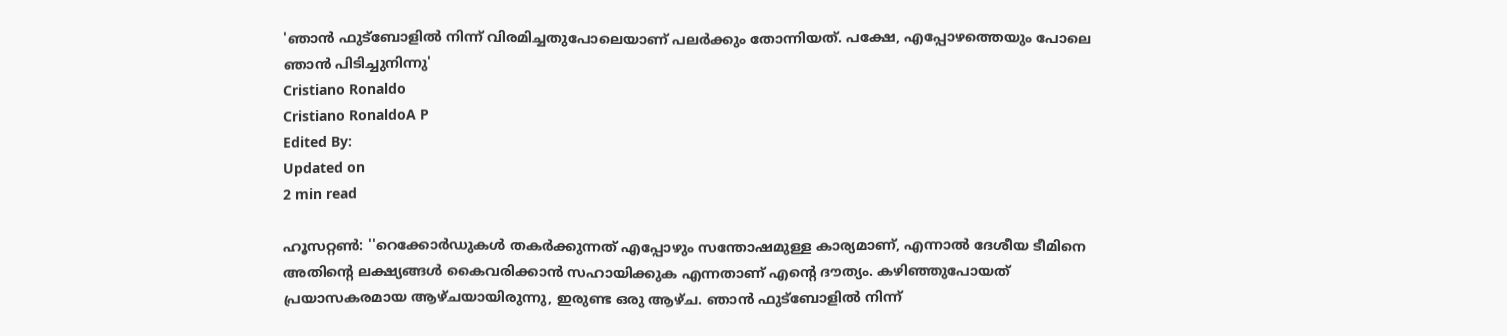'ഞാന്‍ ഫുട്‌ബോളില്‍ നിന്ന് വിരമിച്ചതുപോലെയാണ് പലര്‍ക്കും തോന്നിയത്. പക്ഷേ, എപ്പോഴത്തെയും പോലെ ഞാന്‍ പിടിച്ചുനിന്നു'
Cristiano Ronaldo
Cristiano RonaldoA P
Edited By:
Updated on
2 min read

ഹൂസറ്റണ്‍: ''റെക്കോര്‍ഡുകള്‍ തകര്‍ക്കുന്നത് എപ്പോഴും സന്തോഷമുള്ള കാര്യമാണ്, എന്നാല്‍ ദേശീയ ടീമിനെ അതിന്റെ ലക്ഷ്യങ്ങള്‍ കൈവരിക്കാന്‍ സഹായിക്കുക എന്നതാണ് എന്റെ ദൗത്യം. കഴിഞ്ഞുപോയത് പ്രയാസകരമായ ആഴ്ചയായിരുന്നു, ഇരുണ്ട ഒരു ആഴ്ച. ഞാന്‍ ഫുട്‌ബോളില്‍ നിന്ന്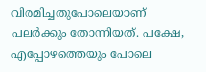വിരമിച്ചതുപോലെയാണ് പലര്‍ക്കും തോന്നിയത്. പക്ഷേ, എപ്പോഴത്തെയും പോലെ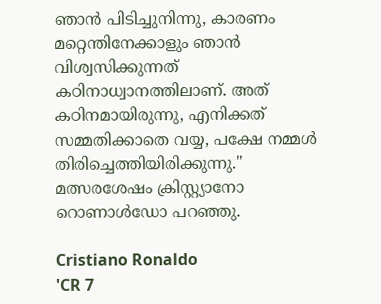ഞാന്‍ പിടിച്ചുനിന്നു, കാരണം മറ്റെന്തിനേക്കാളും ഞാന്‍ വിശ്വസിക്കുന്നത് കഠിനാധ്വാനത്തിലാണ്. അത് കഠിനമായിരുന്നു, എനിക്കത് സമ്മതിക്കാതെ വയ്യ, പക്ഷേ നമ്മള്‍ തിരിച്ചെത്തിയിരിക്കുന്നു.'' മത്സരശേഷം ക്രിസ്റ്റ്യാനോ റൊണാള്‍ഡോ പറഞ്ഞു.

Cristiano Ronaldo
'CR 7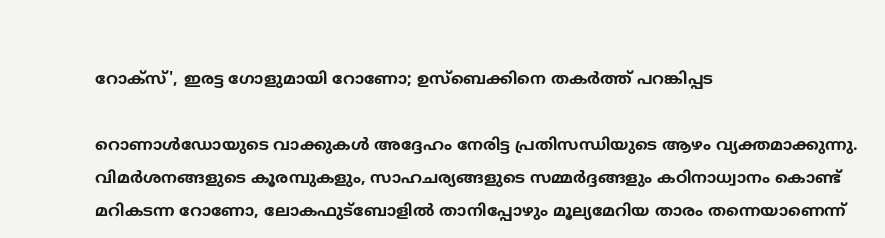റോക്‌സ്', ഇരട്ട ഗോളുമായി റോണോ; ഉസ്‌ബെക്കിനെ തകര്‍ത്ത് പറങ്കിപ്പട

റൊണാള്‍ഡോയുടെ വാക്കുകള്‍ അദ്ദേഹം നേരിട്ട പ്രതിസന്ധിയുടെ ആഴം വ്യക്തമാക്കുന്നു. വിമര്‍ശനങ്ങളുടെ കൂരമ്പുകളും, സാഹചര്യങ്ങളുടെ സമ്മര്‍ദ്ദങ്ങളും കഠിനാധ്വാനം കൊണ്ട് മറികടന്ന റോണോ, ലോകഫുട്‌ബോളില്‍ താനിപ്പോഴും മൂല്യമേറിയ താരം തന്നെയാണെന്ന്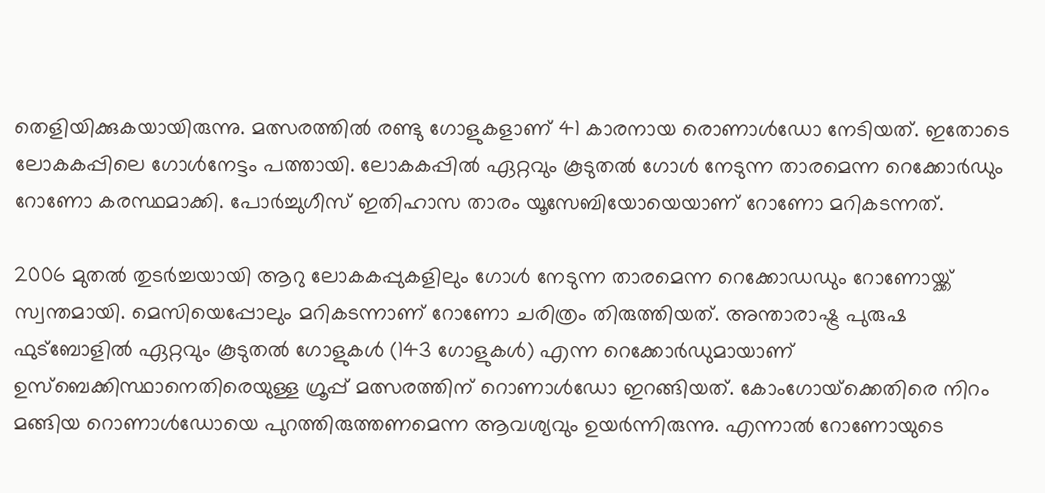തെളിയിക്കുകയായിരുന്നു. മത്സരത്തില്‍ രണ്ടു ഗോളുകളാണ് 41 കാരനായ രൊണാള്‍ഡോ നേടിയത്. ഇതോടെ ലോകകപ്പിലെ ഗോള്‍നേട്ടം പത്തായി. ലോകകപ്പില്‍ ഏറ്റവും കൂടുതല്‍ ഗോള്‍ നേടുന്ന താരമെന്ന റെക്കോര്‍ഡും റോണോ കരസ്ഥമാക്കി. പോര്‍ച്ചുഗീസ് ഇതിഹാസ താരം യൂസേബിയോയെയാണ് റോണോ മറികടന്നത്.

2006 മുതല്‍ തുടര്‍ച്ചയായി ആറു ലോകകപ്പുകളിലും ഗോള്‍ നേടുന്ന താരമെന്ന റെക്കോഡഡും റോണോയ്ക്ക് സ്വന്തമായി. മെസിയെപ്പോലും മറികടന്നാണ് റോണോ ചരിത്രം തിരുത്തിയത്. അന്താരാഷ്ട്ര പുരുഷ ഫുട്‌ബോളില്‍ ഏറ്റവും കൂടുതല്‍ ഗോളുകള്‍ (143 ഗോളുകള്‍) എന്ന റെക്കോര്‍ഡുമായാണ് ഉസ്‌ബെക്കിസ്ഥാനെതിരെയുള്ള ഗ്രൂപ്പ് മത്സരത്തിന് റൊണാള്‍ഡോ ഇറങ്ങിയത്. കോംഗോയ്‌ക്കെതിരെ നിറം മങ്ങിയ റൊണാള്‍ഡോയെ പുറത്തിരുത്തണമെന്ന ആവശ്യവും ഉയര്‍ന്നിരുന്നു. എന്നാല്‍ റോണോയുടെ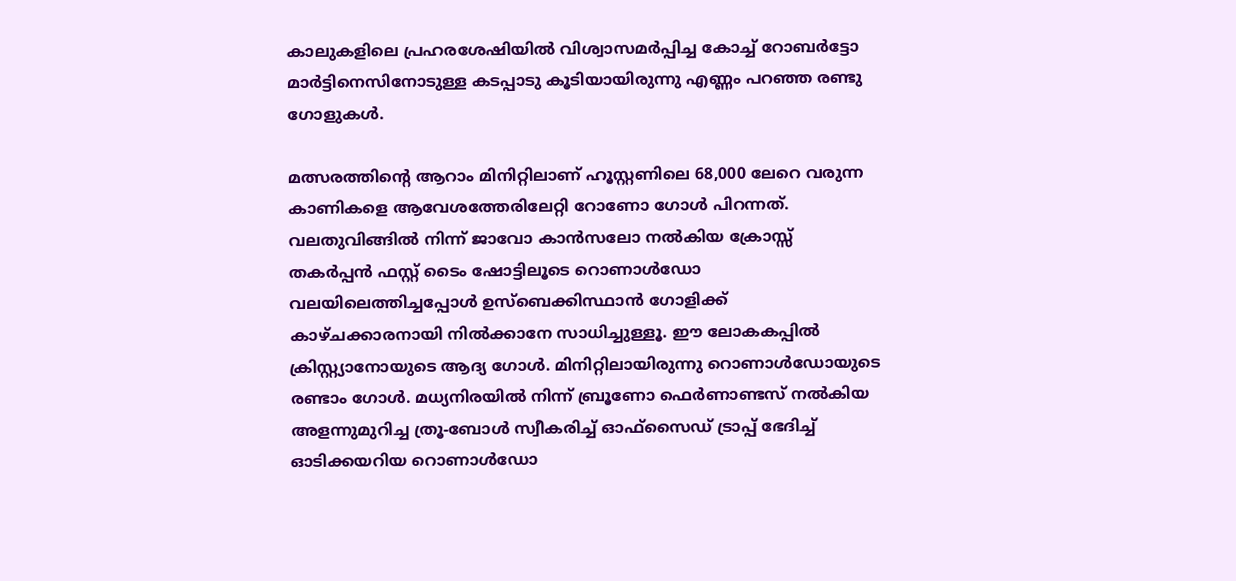കാലുകളിലെ പ്രഹരശേഷിയില്‍ വിശ്വാസമര്‍പ്പിച്ച കോച്ച് റോബര്‍ട്ടോ മാര്‍ട്ടിനെസിനോടുള്ള കടപ്പാടു കൂടിയായിരുന്നു എണ്ണം പറഞ്ഞ രണ്ടു ഗോളുകള്‍.

മത്സരത്തിന്റെ ആറാം മിനിറ്റിലാണ് ഹൂസ്റ്റണിലെ 68,000 ലേറെ വരുന്ന കാണികളെ ആവേശത്തേരിലേറ്റി റോണോ ഗോള്‍ പിറന്നത്. വലതുവിങ്ങില്‍ നിന്ന് ജാവോ കാന്‍സലോ നല്‍കിയ ക്രോസ്സ് തകര്‍പ്പന്‍ ഫസ്റ്റ് ടൈം ഷോട്ടിലൂടെ റൊണാള്‍ഡോ വലയിലെത്തിച്ചപ്പോള്‍ ഉസ്‌ബെക്കിസ്ഥാന്‍ ഗോളിക്ക് കാഴ്ചക്കാരനായി നില്‍ക്കാനേ സാധിച്ചുള്ളൂ. ഈ ലോകകപ്പില്‍ ക്രിസ്റ്റ്യാനോയുടെ ആദ്യ ഗോള്‍. മിനിറ്റിലായിരുന്നു റൊണാള്‍ഡോയുടെ രണ്ടാം ഗോള്‍. മധ്യനിരയില്‍ നിന്ന് ബ്രൂണോ ഫെര്‍ണാണ്ടസ് നല്‍കിയ അളന്നുമുറിച്ച ത്രൂ-ബോള്‍ സ്വീകരിച്ച് ഓഫ്സൈഡ് ട്രാപ്പ് ഭേദിച്ച് ഓടിക്കയറിയ റൊണാള്‍ഡോ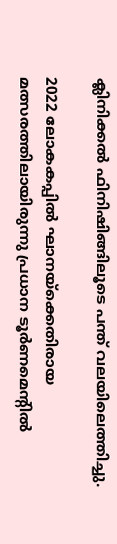ക്ലിനിക്കല്‍ ഫിനിഷിങ്ങിലൂടെ പന്ത് വലയിലെത്തിച്ചു.

2022 ലോകകപ്പിൽ ഘാനയ്‌ക്കെതിരായ മത്സരത്തിലായിരുന്നു പ്രധാന ടൂർണമെന്റിൽ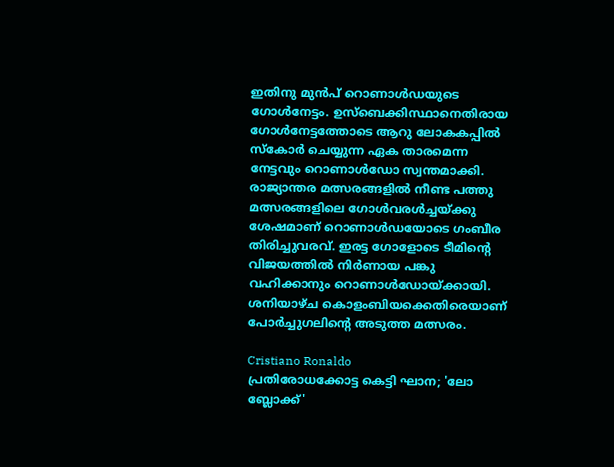ഇതിനു മുൻപ് റൊണാൾഡയുടെ ഗോൾനേട്ടം. ഉസ്ബെക്കിസ്ഥാനെതിരായ ഗോൾനേട്ടത്തോടെ ആറു ലോകകപ്പിൽ സ്കോർ ചെയ്യുന്ന ഏക താരമെന്ന നേട്ടവും റൊണാൾഡോ സ്വന്തമാക്കി. രാജ്യാന്തര മത്സരങ്ങളിൽ നീണ്ട പത്തു മത്സരങ്ങളിലെ ഗോൾവരൾച്ചയ്ക്കു ശേഷമാണ് റൊണാൾഡയോടെ ഗംബീര തിരിച്ചുവരവ്. ഇരട്ട ഗോളോടെ ടീമിന്റെ വിജയത്തിൽ നിർണായ പങ്കു വഹിക്കാനും റൊണാൾഡോയ്ക്കായി. ശനിയാഴ്ച കൊളംബിയക്കെതിരെയാണ് പോർച്ചുഗലിന്റെ അടുത്ത മത്സരം.

Cristiano Ronaldo
പ്രതിരോധക്കോട്ട കെട്ടി ഘാന; 'ലോ ബ്ലോക്ക്'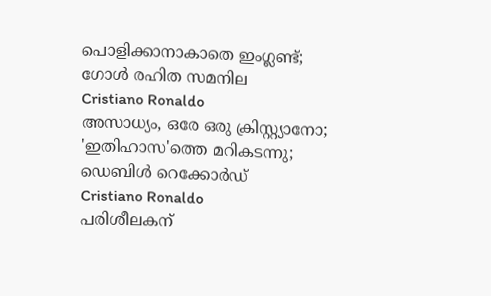പൊളിക്കാനാകാതെ ഇംഗ്ലണ്ട്; ഗോള്‍ രഹിത സമനില
Cristiano Ronaldo
അസാധ്യം, ഒരേ ഒരു ക്രിസ്റ്റ്യാനോ; 'ഇതിഹാസ'ത്തെ മറികടന്നു; ഡെബിള്‍ റെക്കോര്‍ഡ്
Cristiano Ronaldo
പരിശീലകന്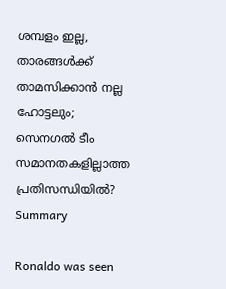ശമ്പളം ഇല്ല, താരങ്ങൾക്ക് താമസിക്കാൻ നല്ല ഹോട്ടലും; സെനഗൽ ടീം സമാനതകളില്ലാത്ത പ്രതിസന്ധിയിൽ?
Summary

Ronaldo was seen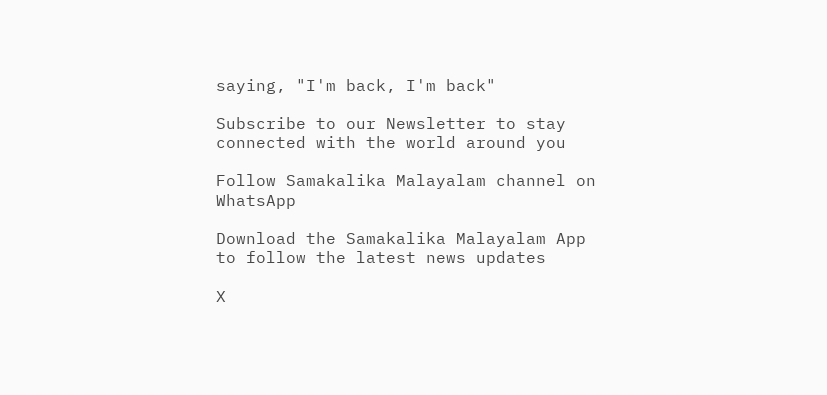saying, "I'm back, I'm back"

Subscribe to our Newsletter to stay connected with the world around you

Follow Samakalika Malayalam channel on WhatsApp

Download the Samakalika Malayalam App to follow the latest news updates

X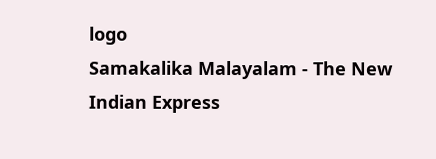logo
Samakalika Malayalam - The New Indian Express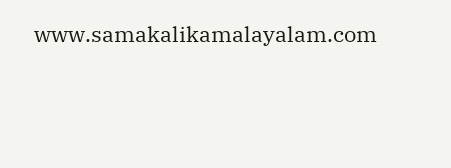www.samakalikamalayalam.com